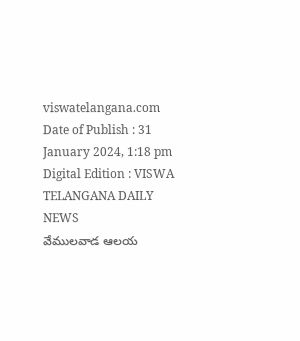viswatelangana.com
Date of Publish : 31 January 2024, 1:18 pm Digital Edition : VISWA TELANGANA DAILY NEWS
వేములవాడ ఆలయ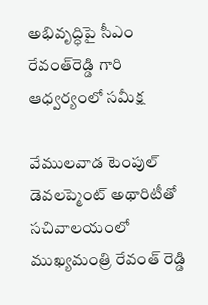అభివృద్ధిపై సీఎం రేవంత్‌రెడ్డి గారి ఆధ్వర్యంలో సమీక్ష

వేములవాడ టెంపుల్ డెవలప్మెంట్ అథారిటీతో సచివాలయంలో ముఖ్యమంత్రి రేవంత్ రెడ్డి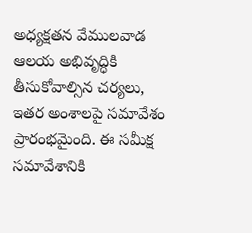అధ్యక్షతన వేములవాడ ఆలయ అభివృద్ధికి తీసుకోవాల్సిన చర్యలు, ఇతర అంశాలపై సమావేశం ప్రారంభమైంది. ఈ సమీక్ష సమావేశానికి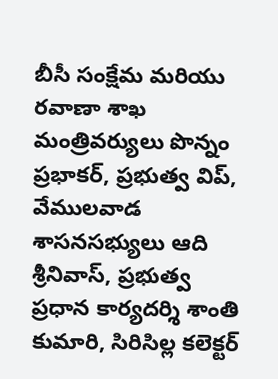బీసీ సంక్షేమ మరియు రవాణా శాఖ మంత్రివర్యులు పొన్నం ప్రభాకర్, ప్రభుత్వ విప్, వేములవాడ శాసనసభ్యులు ఆది శ్రీనివాస్, ప్రభుత్వ ప్రధాన కార్యదర్శి శాంతి కుమారి, సిరిసిల్ల కలెక్టర్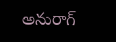అనురాగ్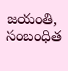జయంతి, సంబంధిత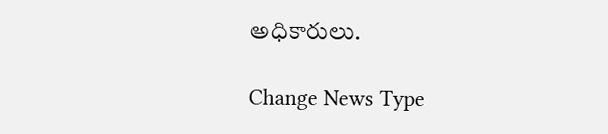అధికారులు.

Change News Type